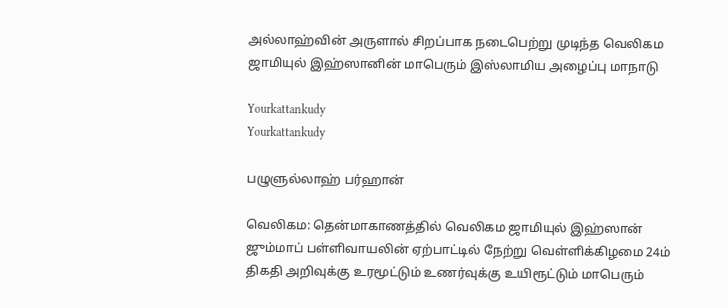அல்லாஹ்வின் அருளால் சிறப்பாக நடைபெற்று முடிந்த வெலிகம ஜாமியுல் இஹ்ஸானின் மாபெரும் இஸ்லாமிய அழைப்பு மாநாடு

Yourkattankudy
Yourkattankudy

பழுளுல்லாஹ் பர்ஹான்

வெலிகம: தென்மாகாணத்தில் வெலிகம ஜாமியுல் இஹ்ஸான் ஜும்மாப் பள்ளிவாயலின் ஏற்பாட்டில் நேற்று வெள்ளிக்கிழமை 24ம் திகதி அறிவுக்கு உரமூட்டும் உணர்வுக்கு உயிரூட்டும் மாபெரும்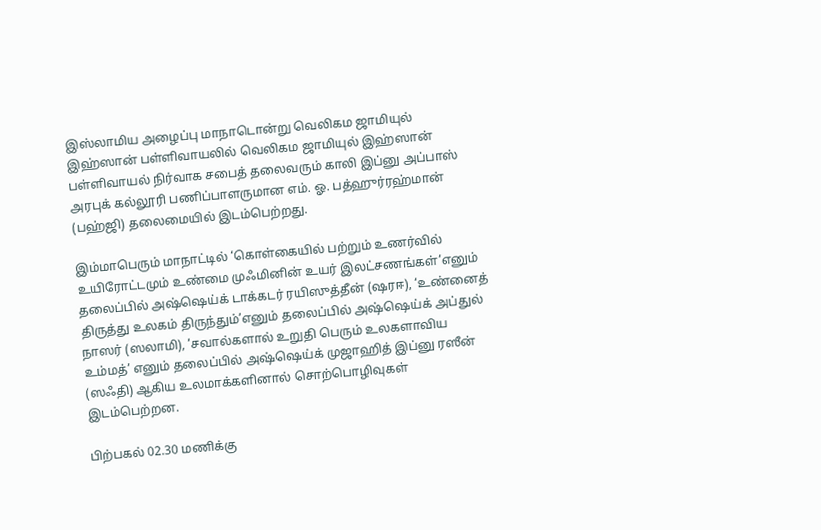இஸ்லாமிய அழைப்பு மாநாடொன்று வெலிகம ஜாமியுல் இஹ்ஸான் பள்ளிவாயலில் வெலிகம ஜாமியுல் இஹ்ஸான் பள்ளிவாயல் நிர்வாக சபைத் தலைவரும் காலி இப்னு அப்பாஸ் அரபுக் கல்லூரி பணிப்பாளருமான எம். ஓ. பத்ஹுர்ரஹ்மான் (பஹ்ஜி) தலைமையில் இடம்பெற்றது.

இம்மாபெரும் மாநாட்டில் ‘கொள்கையில் பற்றும் உணர்வில் உயிரோட்டமும் உண்மை முஃமினின் உயர் இலட்சணங்கள்’எனும் தலைப்பில் அஷ்ஷெய்க் டாக்கடர் ரயிஸுத்தீன் (ஷரஈ), ‘உண்னைத் திருத்து உலகம் திருந்தும்’எனும் தலைப்பில் அஷ்ஷெய்க் அப்துல் நாஸர் (ஸலாமி), ‘சவால்களால் உறுதி பெரும் உலகளாவிய உம்மத்’ எனும் தலைப்பில் அஷ்ஷெய்க் முஜாஹித் இப்னு ரஸீன் (ஸஃதி) ஆகிய உலமாக்களினால் சொற்பொழிவுகள் இடம்பெற்றன.

பிற்பகல் 02.30 மணிக்கு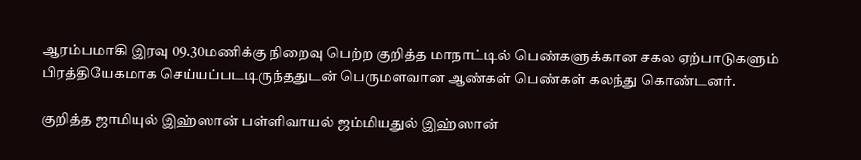ஆரம்பமாகி இரவு 09.30மணிக்கு நிறைவு பெற்ற குறித்த மாநாட்டில் பெண்களுக்கான சகல ஏற்பாடுகளும் பிரத்தியேகமாக செய்யப்படடிருந்ததுடன் பெருமளவான ஆண்கள் பெண்கள் கலந்து கொண்டனர்.

குறித்த ஜாமியுல் இஹ்ஸான் பள்ளிவாயல் ஜம்மியதுல் இஹ்ஸான்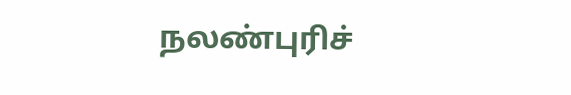நலண்புரிச்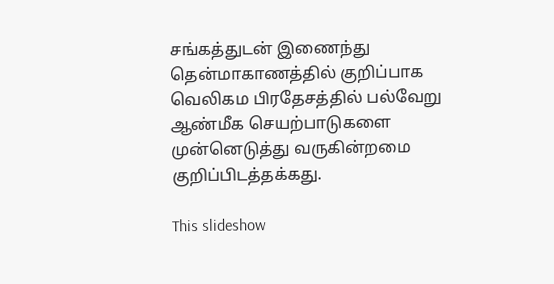சங்கத்துடன் இணைந்து தென்மாகாணத்தில் குறிப்பாக வெலிகம பிரதேசத்தில் பல்வேறு ஆண்மீக செயற்பாடுகளை முன்னெடுத்து வருகின்றமை குறிப்பிடத்தக்கது.

This slideshow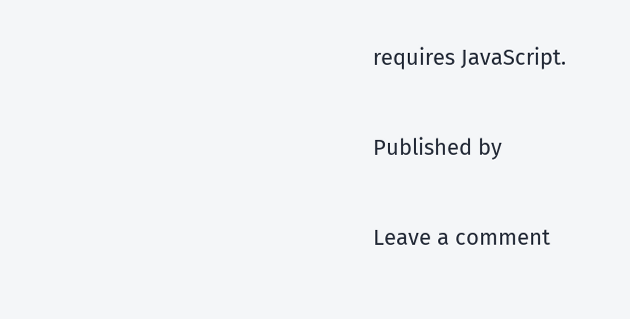requires JavaScript.

Published by

Leave a comment